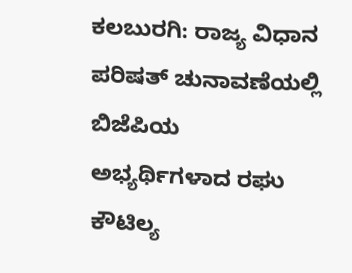ಕಲಬುರಗಿ: ರಾಜ್ಯ ವಿಧಾನ ಪರಿಷತ್ ಚುನಾವಣೆಯಲ್ಲಿ ಬಿಜೆಪಿಯ ಅಭ್ಯರ್ಥಿಗಳಾದ ರಘು ಕೌಟಿಲ್ಯ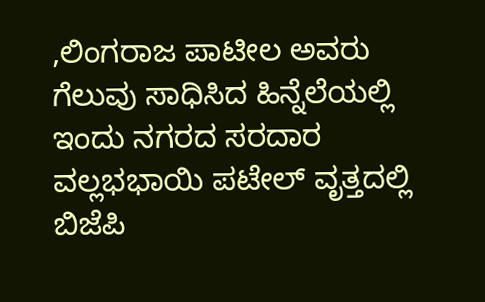,ಲಿಂಗರಾಜ ಪಾಟೀಲ ಅವರು ಗೆಲುವು ಸಾಧಿಸಿದ ಹಿನ್ನೆಲೆಯಲ್ಲಿ ಇಂದು ನಗರದ ಸರದಾರ ವಲ್ಲಭಭಾಯಿ ಪಟೇಲ್ ವೃತ್ತದಲ್ಲಿ ಬಿಜೆಪಿ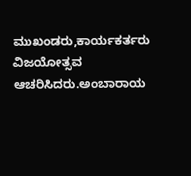ಮುಖಂಡರು,ಕಾರ್ಯಕರ್ತರು ವಿಜಯೋತ್ಸವ ಆಚರಿಸಿದರು.ಅಂಬಾರಾಯ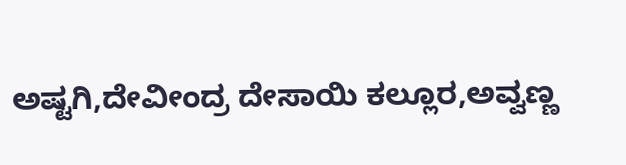ಅಷ್ಟಗಿ,ದೇವೀಂದ್ರ ದೇಸಾಯಿ ಕಲ್ಲೂರ,ಅವ್ವಣ್ಣ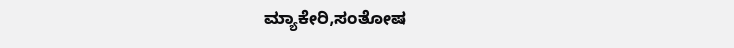ಮ್ಯಾಕೇರಿ,ಸಂತೋಷ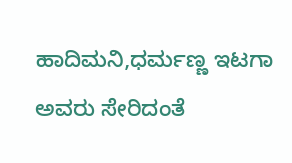ಹಾದಿಮನಿ,ಧರ್ಮಣ್ಣ ಇಟಗಾ ಅವರು ಸೇರಿದಂತೆ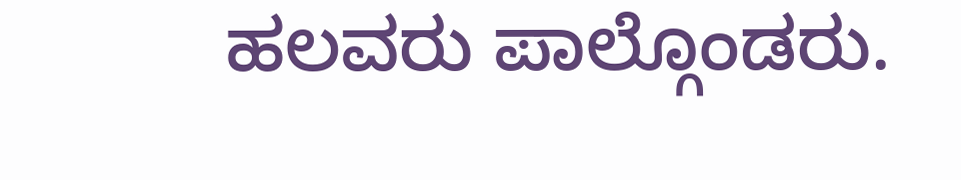ಹಲವರು ಪಾಲ್ಗೊಂಡರು.